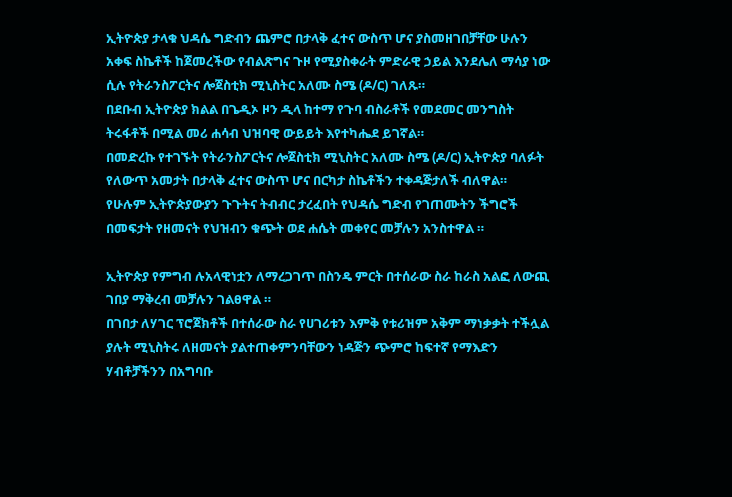ኢትዮጵያ ታላቁ ህዳሴ ግድብን ጨምሮ በታላቅ ፈተና ውስጥ ሆና ያስመዘገበቻቸው ሁሉን አቀፍ ስኬቶች ከጀመረችው የብልጽግና ጉዞ የሚያስቀራት ምድራዊ ኃይል እንደሌለ ማሳያ ነው ሲሉ የትራንስፖርትና ሎጀስቲክ ሚኒስትር አለሙ ስሜ (ዶ/ር) ገለጹ።
በደቡብ ኢትዮጵያ ክልል በጌዲኦ ዞን ዲላ ከተማ የጉባ ብስራቶች የመደመር መንግስት ትሩፋቶች በሚል መሪ ሐሳብ ህዝባዊ ውይይት እየተካሔደ ይገኛል።
በመድረኩ የተገኙት የትራንስፖርትና ሎጀስቲክ ሚኒስትር አለሙ ስሜ (ዶ/ር) ኢትዮጵያ ባለፉት የለውጥ አመታት በታላቅ ፈተና ውስጥ ሆና በርካታ ስኬቶችን ተቀዳጅታለች ብለዋል።
የሁሉም ኢትዮጵያውያን ጉጉትና ትብብር ታረፈበት የህዳሴ ግድብ የገጠሙትን ችግሮች በመፍታት የዘመናት የህዝብን ቁጭት ወደ ሐሴት መቀየር መቻሉን አንስተዋል ።

ኢትዮጵያ የምግብ ሉአላዊነቷን ለማረጋገጥ በስንዴ ምርት በተሰራው ስራ ከራስ አልፎ ለውጪ ገበያ ማቅረብ መቻሉን ገልፀዋል ።
በገበታ ለሃገር ፕሮጀክቶች በተሰራው ስራ የሀገሪቱን እምቅ የቱሪዝም አቅም ማነቃቃት ተችሏል ያሉት ሚኒስትሩ ለዘመናት ያልተጠቀምንባቸውን ነዳጅን ጭምሮ ከፍተኛ የማእድን ሃብቶቻችንን በአግባቡ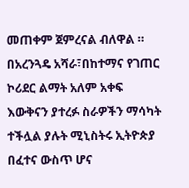መጠቀም ጀምረናል ብለዋል ።
በአረንጓዴ አሻራ፣በከተማና የገጠር ኮሪደር ልማት አለም አቀፍ እውቅናን ያተረፉ ስራዎችን ማሳካት ተችሏል ያሉት ሚኒስትሩ ኢትዮጵያ በፈተና ውስጥ ሆና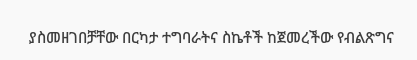ያስመዘገበቻቸው በርካታ ተግባራትና ስኬቶች ከጀመረችው የብልጽግና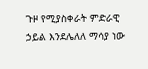ጉዞ የሚያስቀራት ምድራዊ ኃይል እንደሌለለ ማሳያ ነው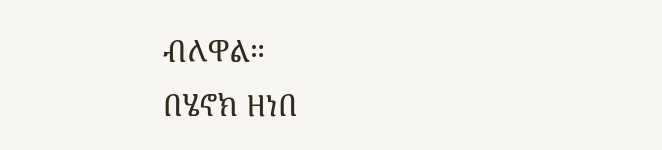ብለዋል።
በሄኖክ ዘነበ